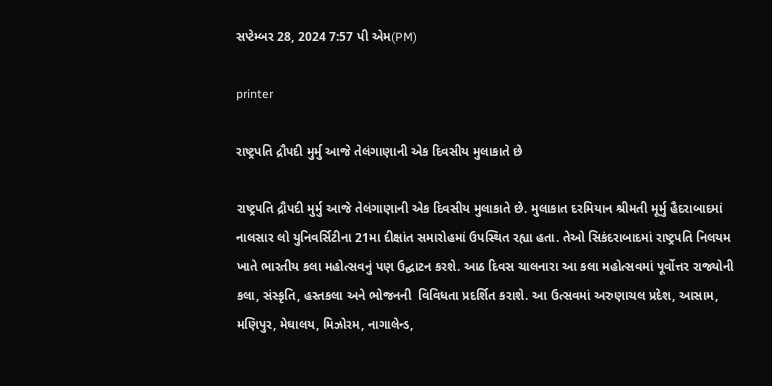સપ્ટેમ્બર 28, 2024 7:57 પી એમ(PM)

printer

રાષ્ટ્રપતિ દ્રૌપદી મુર્મુ આજે તેલંગાણાની એક દિવસીય મુલાકાતે છે

રાષ્ટ્રપતિ દ્રૌપદી મુર્મુ આજે તેલંગાણાની એક દિવસીય મુલાકાતે છે. મુલાકાત દરમિયાન શ્રીમતી મૂર્મુ હૈદરાબાદમાં નાલસાર લો યુનિવર્સિટીના 21મા દીક્ષાંત સમારોહમાં ઉપસ્થિત રહ્યા હતા. તેઓ સિકંદરાબાદમાં રાષ્ટ્રપતિ નિલયમ ખાતે ભારતીય કલા મહોત્સવનું પણ ઉદ્ઘાટન કરશે. આઠ દિવસ ચાલનારા આ કલા મહોત્સવમાં પૂર્વોત્તર રાજ્યોની કલા, સંસ્કૃતિ, હસ્તકલા અને ભોજનની  વિવિધતા પ્રદર્શિત કરાશે. આ ઉત્સવમાં અરુણાચલ પ્રદેશ, આસામ, મણિપુર, મેઘાલય, મિઝોરમ, નાગાલેન્ડ,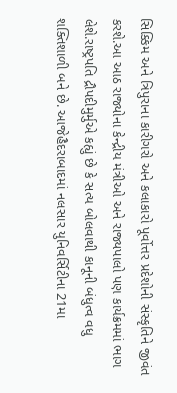સિક્કિમ અને ત્રિપુરાના કારીગરો અને કલાકારો પૂર્વોત્તર પ્રદેશોની સંસ્કૃતિને જીવંત કરશે.આ આઠ રાજ્યોના કેન્દ્રીય મંત્રીઓ અને રાજ્યપાલો પણ કાર્યક્રમમાં ભાગ લેશે.રાષ્ટ્રપતિ દ્રૌપદીમુર્મુએ કહ્યું છે કે સત્ય બોલવાથી કાનૂની બંધુત્વ વધુ શક્તિશાળી બને છે. આજેહૈદરાબાદમાં નલસાર યુનિવર્સિટીના 21મા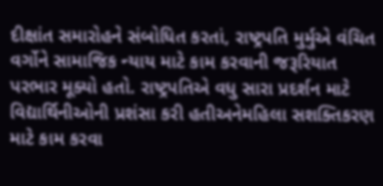દીક્ષાંત સમારોહને સંબોધિત કરતાં, રાષ્ટ્રપતિ મુર્મુએ વંચિત વર્ગોને સામાજિક ન્યાય માટે કામ કરવાની જરૂરિયાત પરભાર મૂક્યો હતો. રાષ્ટ્રપતિએ વધુ સારા પ્રદર્શન માટે વિદ્યાર્થિનીઓની પ્રશંસા કરી હતીઅનેમહિલા સશક્તિકરણ માટે કામ કરવા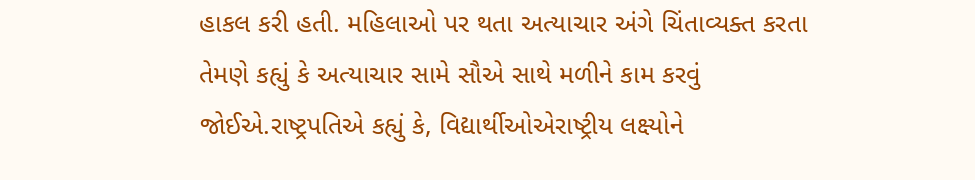હાકલ કરી હતી. મહિલાઓ પર થતા અત્યાચાર અંગે ચિંતાવ્યક્ત કરતા તેમણે કહ્યું કે અત્યાચાર સામે સૌએ સાથે મળીને કામ કરવું જોઈએ.રાષ્ટ્રપતિએ કહ્યું કે, વિદ્યાર્થીઓએરાષ્ટ્રીય લક્ષ્યોને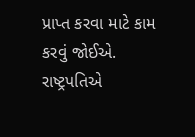પ્રાપ્ત કરવા માટે કામ કરવું જોઈએ. રાષ્ટ્રપતિએ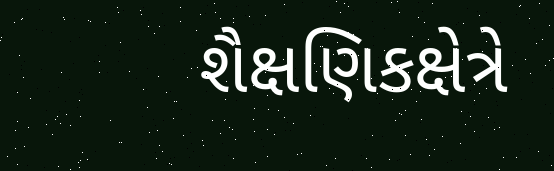શૈક્ષણિકક્ષેત્રે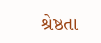શ્રેષ્ઠતા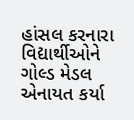હાંસલ કરનારા વિદ્યાર્થીઓને ગોલ્ડ મેડલ એનાયત કર્યા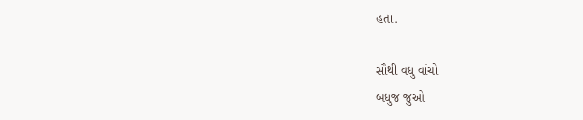હતા.

સૌથી વધુ વાંચો
બધુજ જુઓ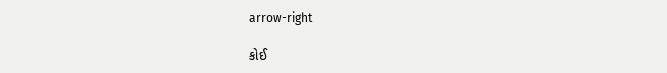arrow-right

કોઈ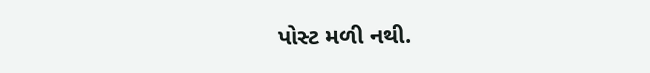પોસ્ટ મળી નથી.